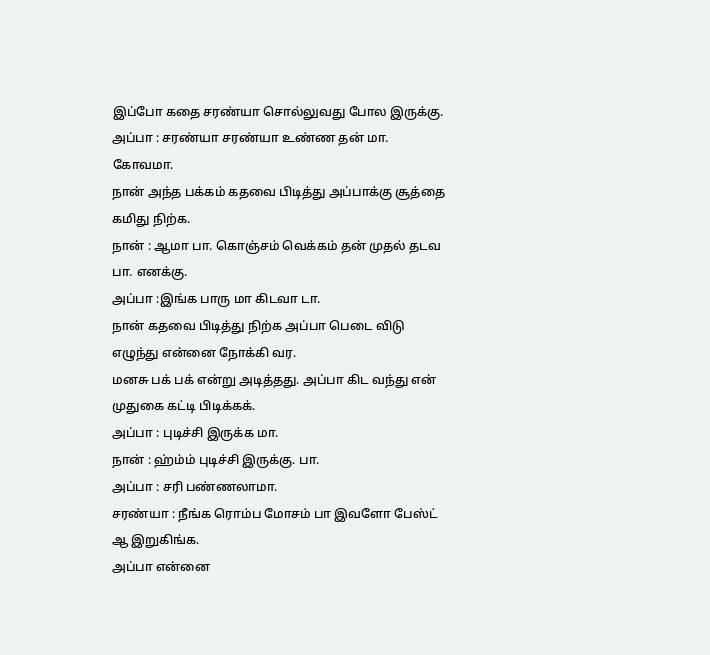இப்போ கதை சரண்யா சொல்லுவது போல இருக்கு.
அப்பா : சரண்யா சரண்யா உண்ண தன் மா. கோவமா.
நான் அந்த பக்கம் கதவை பிடித்து அப்பாக்கு சூத்தை கமிது நிற்க.
நான் : ஆமா பா. கொஞ்சம் வெக்கம் தன் முதல் தடவ பா. எனக்கு.
அப்பா :இங்க பாரு மா கிடவா டா.
நான் கதவை பிடித்து நிற்க அப்பா பெடை விடு எழுந்து என்னை நோக்கி வர.
மனசு பக் பக் என்று அடித்தது. அப்பா கிட வந்து என் முதுகை கட்டி பிடிக்கக்.
அப்பா : புடிச்சி இருக்க மா.
நான் : ஹ்ம்ம் புடிச்சி இருக்கு. பா.
அப்பா : சரி பண்ணலாமா.
சரண்யா : நீங்க ரொம்ப மோசம் பா இவளோ பேஸ்ட் ஆ இறுகிங்க.
அப்பா என்னை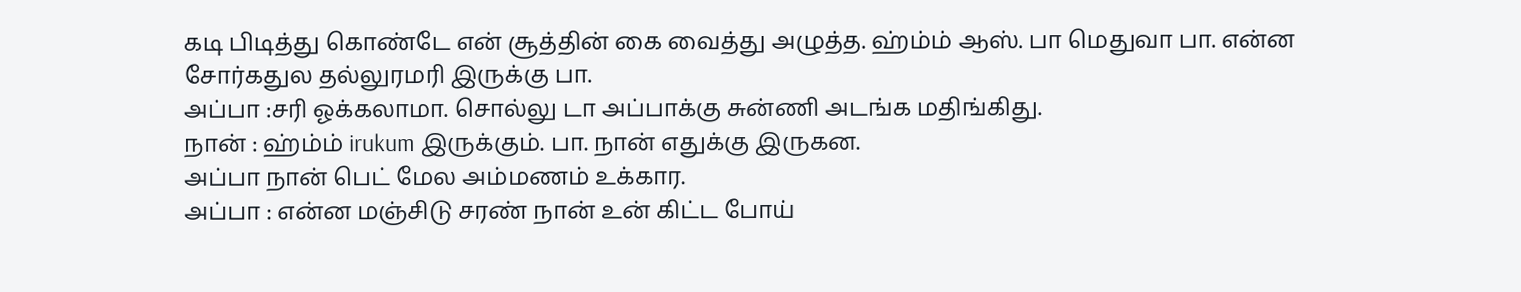கடி பிடித்து கொண்டே என் சூத்தின் கை வைத்து அழுத்த. ஹ்ம்ம் ஆஸ். பா மெதுவா பா. என்ன சோர்கதுல தல்லுரமரி இருக்கு பா.
அப்பா :சரி ஓக்கலாமா. சொல்லு டா அப்பாக்கு சுன்ணி அடங்க மதிங்கிது.
நான் : ஹ்ம்ம் irukum இருக்கும். பா. நான் எதுக்கு இருகன.
அப்பா நான் பெட் மேல அம்மணம் உக்கார.
அப்பா : என்ன மஞ்சிடு சரண் நான் உன் கிட்ட போய்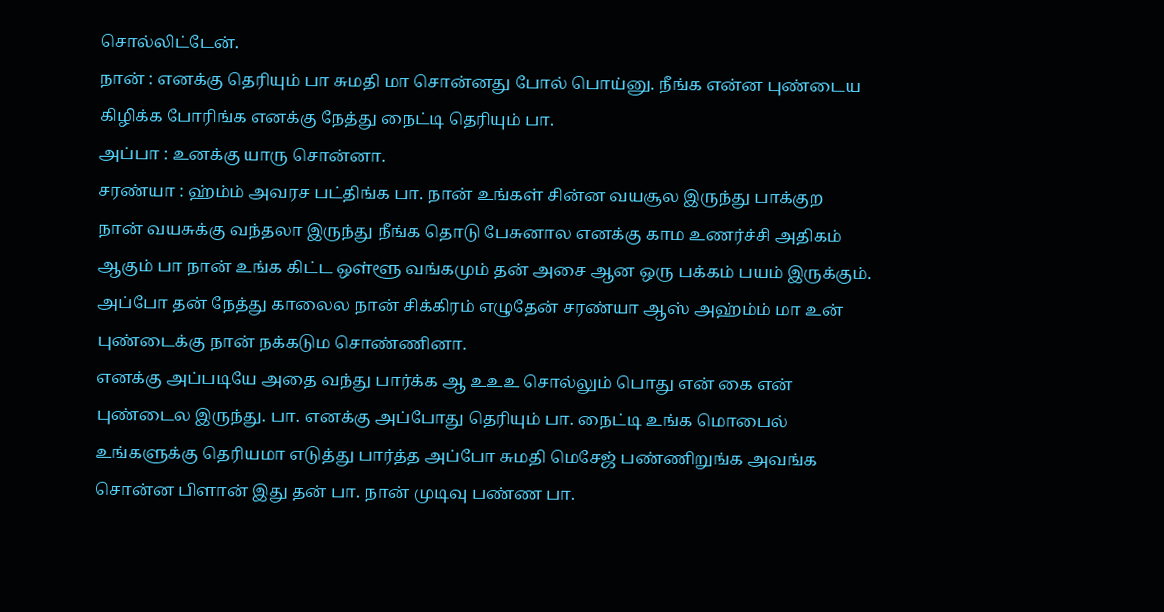சொல்லிட்டேன்.
நான் : எனக்கு தெரியும் பா சுமதி மா சொன்னது போல் பொய்னு. நீங்க என்ன புண்டைய கிழிக்க போரிங்க எனக்கு நேத்து நைட்டி தெரியும் பா.
அப்பா : உனக்கு யாரு சொன்னா.
சரண்யா : ஹ்ம்ம் அவரச பட்திங்க பா. நான் உங்கள் சின்ன வயசூல இருந்து பாக்குற நான் வயசுக்கு வந்தலா இருந்து நீங்க தொடு பேசுனால எனக்கு காம உணர்ச்சி அதிகம் ஆகும் பா நான் உங்க கிட்ட ஒள்ளூ வங்கமும் தன் அசை ஆன ஒரு பக்கம் பயம் இருக்கும். அப்போ தன் நேத்து காலைல நான் சிக்கிரம் எழுதேன் சரண்யா ஆஸ் அஹ்ம்ம் மா உன் புண்டைக்கு நான் நக்கடும சொண்ணினா.
எனக்கு அப்படியே அதை வந்து பார்க்க ஆ உஉஉ சொல்லும் பொது என் கை என் புண்டைல இருந்து. பா. எனக்கு அப்போது தெரியும் பா. நைட்டி உங்க மொபைல் உங்களுக்கு தெரியமா எடுத்து பார்த்த அப்போ சுமதி மெசேஜ் பண்ணிறுங்க அவங்க சொன்ன பிளான் இது தன் பா. நான் முடிவு பண்ண பா.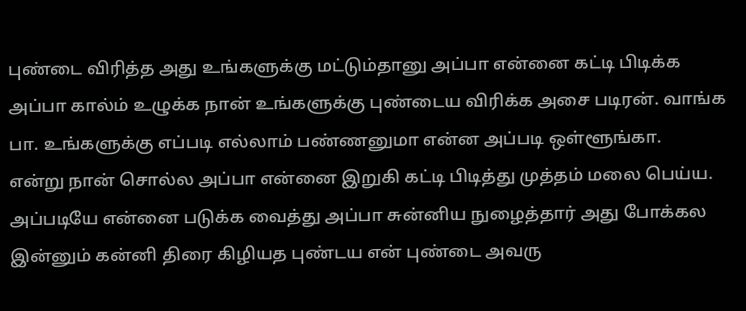புண்டை விரித்த அது உங்களுக்கு மட்டும்தானு அப்பா என்னை கட்டி பிடிக்க அப்பா கால்ம் உழுக்க நான் உங்களுக்கு புண்டைய விரிக்க அசை படிரன். வாங்க பா. உங்களுக்கு எப்படி எல்லாம் பண்ணனுமா என்ன அப்படி ஒள்ளூங்கா.
என்று நான் சொல்ல அப்பா என்னை இறுகி கட்டி பிடித்து முத்தம் மலை பெய்ய. அப்படியே என்னை படுக்க வைத்து அப்பா சுன்னிய நுழைத்தார் அது போக்கல இன்னும் கன்னி திரை கிழியத புண்டய என் புண்டை அவரு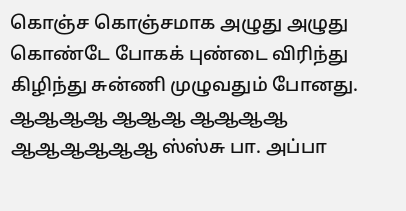கொஞ்ச கொஞ்சமாக அழுது அழுது கொண்டே போகக் புண்டை விரிந்து கிழிந்து சுன்ணி முழுவதும் போனது. ஆஆஆஆ ஆஆஆ ஆஆஆஆ ஆஆஆஆஆஆ ஸ்ஸ்சு பா. அப்பா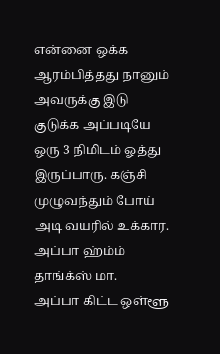என்னை ஒக்க ஆரம்பித்தது நானும் அவருக்கு இடு குடுக்க அப்படியே ஒரு 3 நிமிடம் ஓத்து இருப்பாரு. கஞ்சி முழுவந்தும் போய் அடி வயரில் உக்கார. அப்பா ஹ்ம்ம் தாங்க்ஸ் மா.
அப்பா கிட்ட ஒள்ளூ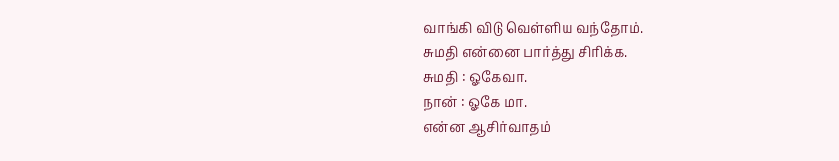வாங்கி விடு வெள்ளிய வந்தோம்.
சுமதி என்னை பார்த்து சிரிக்க.
சுமதி : ஓகேவா.
நான் : ஓகே மா.
என்ன ஆசிர்வாதம்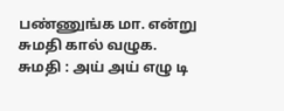பண்ணுங்க மா. என்று சுமதி கால் வழுக.
சுமதி : அய் அய் எழு டி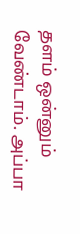தளம் ஒன்னும் வேண்டாம். அப்பா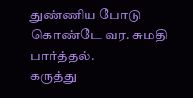துண்ணிய போடு கொண்டே வர. சுமதி பார்த்தல்.
கருத்து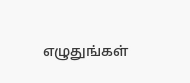எழுதுங்கள்